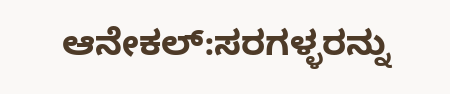ಆನೇಕಲ್:ಸರಗಳ್ಳರನ್ನು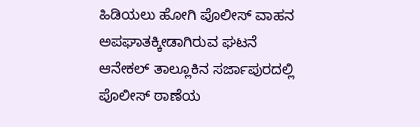ಹಿಡಿಯಲು ಹೋಗಿ ಪೊಲೀಸ್ ವಾಹನ ಅಪಘಾತಕ್ಕೀಡಾಗಿರುವ ಘಟನೆ ಆನೇಕಲ್ ತಾಲ್ಲೂಕಿನ ಸರ್ಜಾಪುರದಲ್ಲಿ ಪೊಲೀಸ್ ಠಾಣೆಯ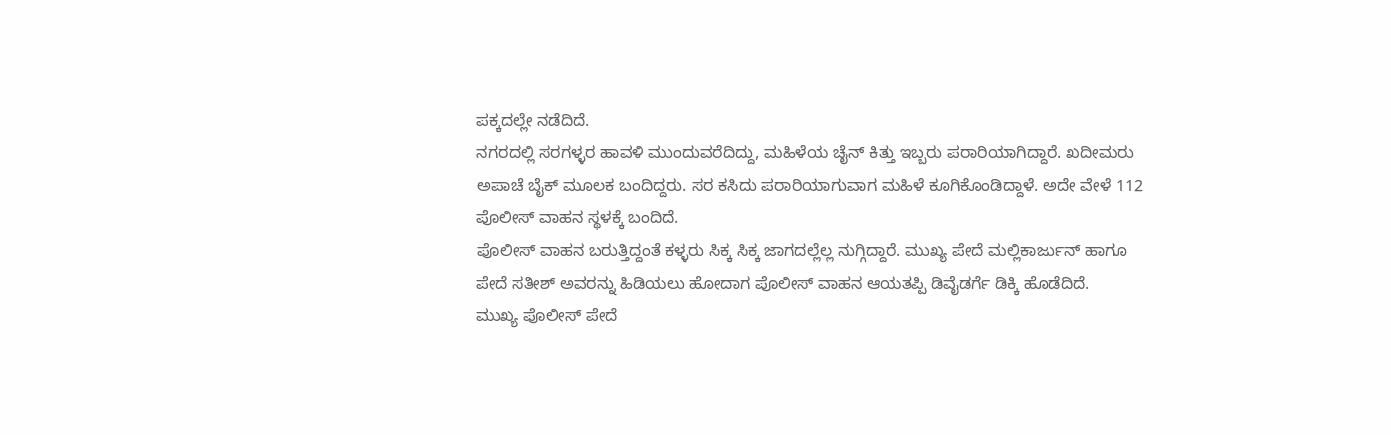ಪಕ್ಕದಲ್ಲೇ ನಡೆದಿದೆ.
ನಗರದಲ್ಲಿ ಸರಗಳ್ಳರ ಹಾವಳಿ ಮುಂದುವರೆದಿದ್ದು, ಮಹಿಳೆಯ ಚೈನ್ ಕಿತ್ತು ಇಬ್ಬರು ಪರಾರಿಯಾಗಿದ್ದಾರೆ. ಖದೀಮರು ಅಪಾಚೆ ಬೈಕ್ ಮೂಲಕ ಬಂದಿದ್ದರು. ಸರ ಕಸಿದು ಪರಾರಿಯಾಗುವಾಗ ಮಹಿಳೆ ಕೂಗಿಕೊಂಡಿದ್ದಾಳೆ. ಅದೇ ವೇಳೆ 112 ಪೊಲೀಸ್ ವಾಹನ ಸ್ಥಳಕ್ಕೆ ಬಂದಿದೆ.
ಪೊಲೀಸ್ ವಾಹನ ಬರುತ್ತಿದ್ದಂತೆ ಕಳ್ಳರು ಸಿಕ್ಕ ಸಿಕ್ಕ ಜಾಗದಲ್ಲೆಲ್ಲ ನುಗ್ಗಿದ್ದಾರೆ. ಮುಖ್ಯ ಪೇದೆ ಮಲ್ಲಿಕಾರ್ಜುನ್ ಹಾಗೂ ಪೇದೆ ಸತೀಶ್ ಅವರನ್ನು ಹಿಡಿಯಲು ಹೋದಾಗ ಪೊಲೀಸ್ ವಾಹನ ಆಯತಪ್ಪಿ ಡಿವೈಡರ್ಗೆ ಡಿಕ್ಕಿ ಹೊಡೆದಿದೆ.
ಮುಖ್ಯ ಪೊಲೀಸ್ ಪೇದೆ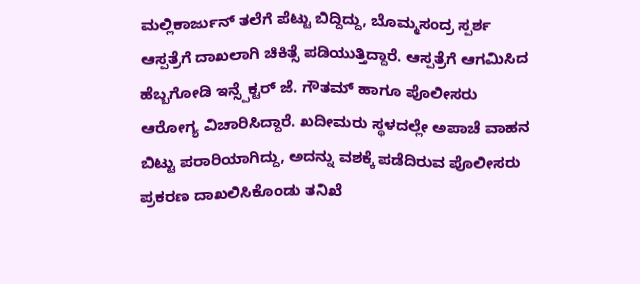ಮಲ್ಲಿಕಾರ್ಜುನ್ ತಲೆಗೆ ಪೆಟ್ಟು ಬಿದ್ದಿದ್ದು, ಬೊಮ್ಮಸಂದ್ರ ಸ್ಪರ್ಶ ಆಸ್ಪತ್ರೆಗೆ ದಾಖಲಾಗಿ ಚಿಕಿತ್ಸೆ ಪಡಿಯುತ್ತಿದ್ದಾರೆ. ಆಸ್ಪತ್ರೆಗೆ ಆಗಮಿಸಿದ ಹೆಬ್ಬಗೋಡಿ ಇನ್ಸ್ಪೆಕ್ಟರ್ ಜೆ. ಗೌತಮ್ ಹಾಗೂ ಪೊಲೀಸರು ಆರೋಗ್ಯ ವಿಚಾರಿಸಿದ್ದಾರೆ. ಖದೀಮರು ಸ್ಥಳದಲ್ಲೇ ಅಪಾಚೆ ವಾಹನ ಬಿಟ್ಟು ಪರಾರಿಯಾಗಿದ್ದು, ಅದನ್ನು ವಶಕ್ಕೆ ಪಡೆದಿರುವ ಪೊಲೀಸರು ಪ್ರಕರಣ ದಾಖಲಿಸಿಕೊಂಡು ತನಿಖೆ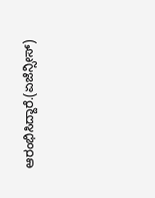ಆರಂಭಿಸಿದ್ದಾರೆ.(ಏಜೆನ್ಸೀಸ್)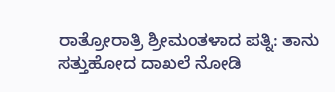ರಾತ್ರೋರಾತ್ರಿ ಶ್ರೀಮಂತಳಾದ ಪತ್ನಿ: ತಾನು ಸತ್ತುಹೋದ ದಾಖಲೆ ನೋಡಿ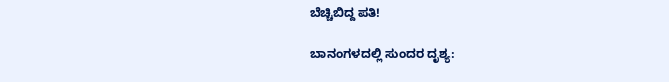ಬೆಚ್ಚಿಬಿದ್ದ ಪತಿ!

ಬಾನಂಗಳದಲ್ಲಿ ಸುಂದರ ದೃಶ್ಯ: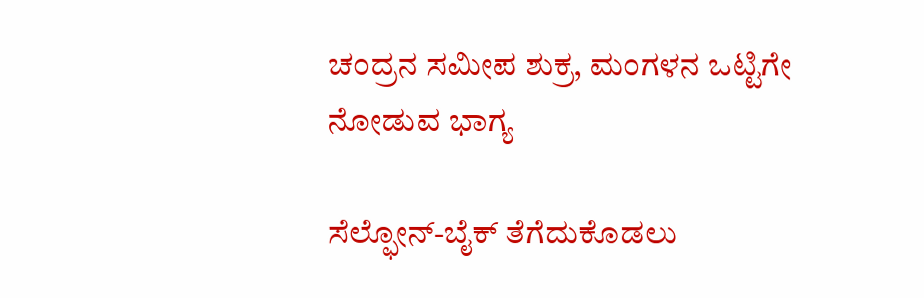ಚಂದ್ರನ ಸಮೀಪ ಶುಕ್ರ, ಮಂಗಳನ ಒಟ್ಟಿಗೇ ನೋಡುವ ಭಾಗ್ಯ

ಸೆಲ್ಫೋನ್-ಬೈಕ್ ತೆಗೆದುಕೊಡಲು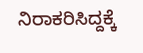ನಿರಾಕರಿಸಿದ್ದಕ್ಕೆ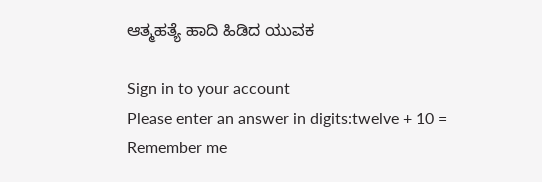ಆತ್ಮಹತ್ಯೆ ಹಾದಿ ಹಿಡಿದ ಯುವಕ

Sign in to your account
Please enter an answer in digits:twelve + 10 =
Remember me